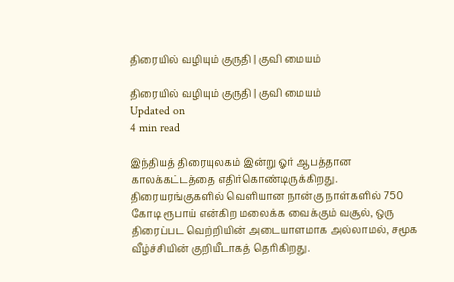திரையில் வழியும் குருதி | குவி மையம்

திரையில் வழியும் குருதி | குவி மையம்
Updated on
4 min read

இந்தியத் திரையுலகம் இன்று ஓர் ஆபத்தான காலக்கட்டத்தை எதிர்கொண்டிருக்கிறது. திரையரங்குகளில் வெளியான நான்கு நாள்களில் 750 கோடி ரூபாய் என்கிற மலைக்க வைக்கும் வசூல், ஒரு திரைப்பட வெற்றியின் அடையாளமாக அல்லாமல், சமூக வீழ்ச்சியின் குறியீடாகத் தெரிகிறது.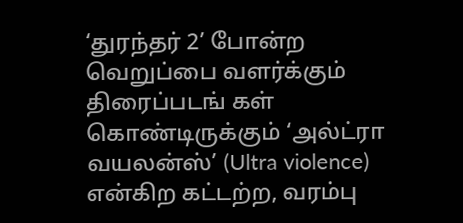‘துரந்தர் 2’ போன்ற வெறுப்பை வளர்க்கும் திரைப்படங் கள் கொண்டிருக்கும் ‘அல்ட்ரா வயலன்ஸ்’ (Ultra violence) என்கிற கட்டற்ற, வரம்பு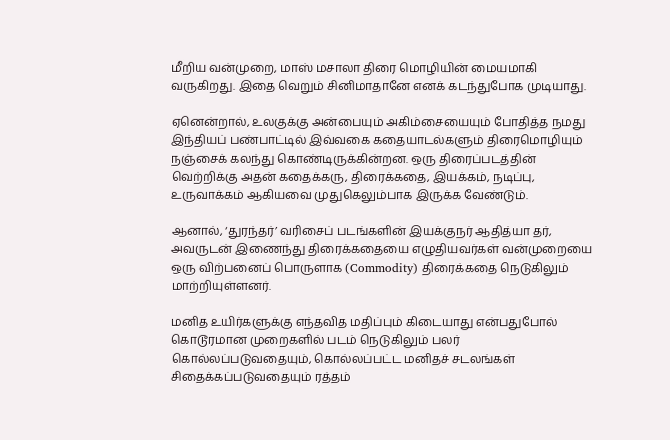மீறிய வன்முறை, மாஸ் மசாலா திரை மொழியின் மையமாகி வருகிறது. இதை வெறும் சினிமாதானே எனக் கடந்துபோக முடியாது.

ஏனென்றால், உலகுக்கு அன்பையும் அகிம்சையையும் போதித்த நமது இந்தியப் பண்பாட்டில் இவ்வகை கதையாடல்களும் திரைமொழியும் நஞ்சைக் கலந்து கொண்டிருக்கின்றன. ஒரு திரைப்படத்தின் வெற்றிக்கு அதன் கதைக்கரு, திரைக்கதை, இயக்கம், நடிப்பு, உருவாக்கம் ஆகியவை முதுகெலும்பாக இருக்க வேண்டும்.

ஆனால், ‘துரந்தர்’ வரிசைப் படங்களின் இயக்குநர் ஆதித்யா தர், அவருடன் இணைந்து திரைக்கதையை எழுதியவர்கள் வன்முறையை ஒரு விற்பனைப் பொருளாக (Commodity) திரைக்கதை நெடுகிலும் மாற்றியுள்ளனர்.

மனித உயிர்களுக்கு எந்தவித மதிப்பும் கிடையாது என்பதுபோல் கொடூரமான முறைகளில் படம் நெடுகிலும் பலர் கொல்லப்படுவதையும், கொல்லப்பட்ட மனிதச் சடலங்கள் சிதைக்கப்படுவதையும் ரத்தம்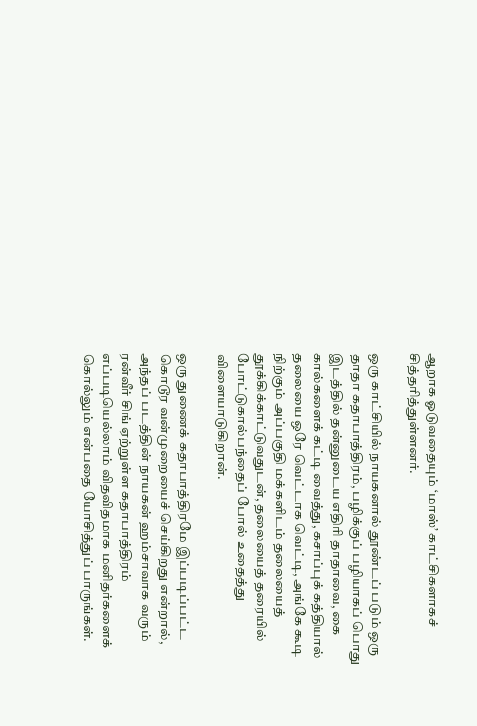ஆறாக ஓடுவதையும் ‘மாஸ்’ காட்சிகளாகச் சித்தரித்துள்ளனர்.

ஒரு காட்சியில் நாயகனால் தூண்டப் படும் ஒரு தாதா கதாபாத்திரம், பழிக்குப் பழியாகப் பொது இடத்தில் தன்னுடைய எதிரி தாதாவை, கை கால்களைக் கட்டி வைத்து, கசாப்புக் கத்தியால் தலையை ஒரே வெட்டாக வெட்டி, அங்கே கூடி நிற்கும் அப்பகுதி மக்களிடம் தலையைத் தூக்கிக்காட்டுவதுடன், தலையைத் தரையில் போட்டுகால்பந்தைப் போல் உதைத்து விளையாடுகிறான்.

ஒரு துணைக் கதாபாத்திரமே இப்படிப்பட்ட கொடூர வன்முறையைச் செய்கிறது என்றால், அந்தப் படத்தின் நாயகன் ஹம்சாவாக வரும் ரன்வீர் சிங் ஏற்றுள்ள கதாபாத்திரம் எப்படியெல்லாம் விதவிதமாக மனிதர்களைக் கொல்லும் என்பதை யோசித்துப் பாருங்கள்.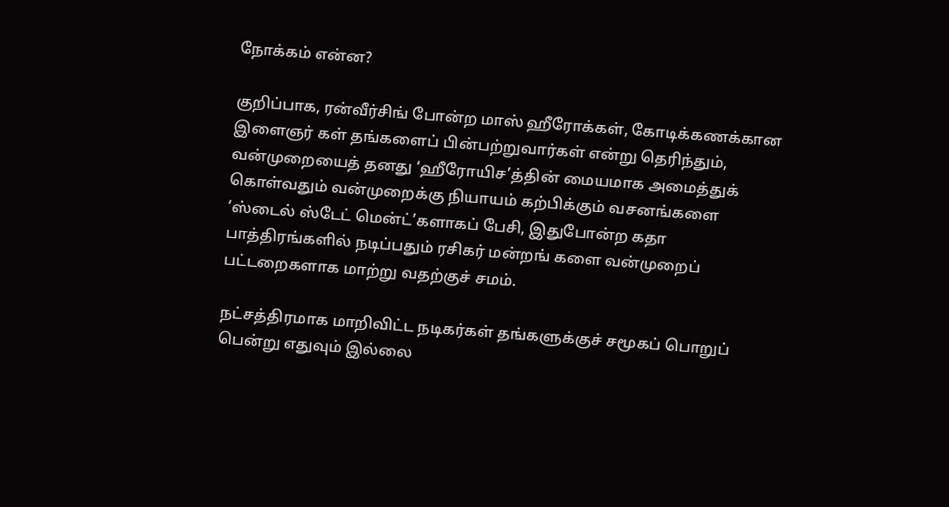நோக்கம் என்ன?

குறிப்பாக, ரன்வீர்சிங் போன்ற மாஸ் ஹீரோக்கள், கோடிக்கணக்கான இளைஞர் கள் தங்களைப் பின்பற்றுவார்கள் என்று தெரிந்தும், வன்முறையைத் தனது ‘ஹீரோயிச’த்தின் மையமாக அமைத்துக் கொள்வதும் வன்முறைக்கு நியாயம் கற்பிக்கும் வசனங்களை ‘ஸ்டைல் ஸ்டேட் மென்ட்’களாகப் பேசி, இதுபோன்ற கதா பாத்திரங்களில் நடிப்பதும் ரசிகர் மன்றங் களை வன்முறைப் பட்டறைகளாக மாற்று வதற்குச் சமம்.

நட்சத்திரமாக மாறிவிட்ட நடிகர்கள் தங்களுக்குச் சமூகப் பொறுப் பென்று எதுவும் இல்லை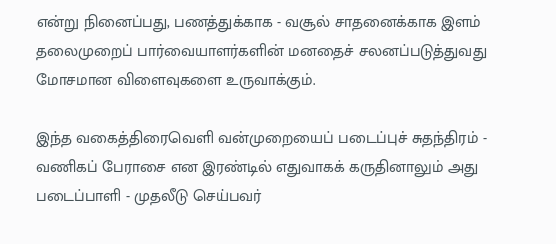என்று நினைப்பது, பணத்துக்காக - வசூல் சாதனைக்காக இளம் தலைமுறைப் பார்வையாளர்களின் மனதைச் சலனப்படுத்துவது மோசமான விளைவுகளை உருவாக்கும்.

இந்த வகைத்திரைவெளி வன்முறையைப் படைப்புச் சுதந்திரம் - வணிகப் பேராசை என இரண்டில் எதுவாகக் கருதினாலும் அது படைப்பாளி - முதலீடு செய்பவர்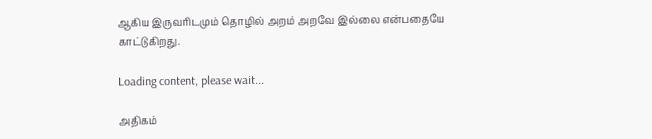ஆகிய இருவரிடமும் தொழில் அறம் அறவே இல்லை என்பதையே காட்டுகிறது.

Loading content, please wait...

அதிகம்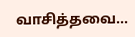வாசித்தவை...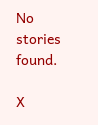No stories found.

X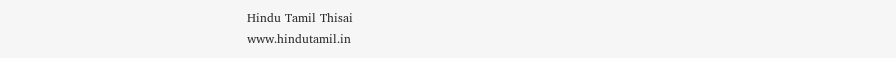Hindu Tamil Thisai
www.hindutamil.in